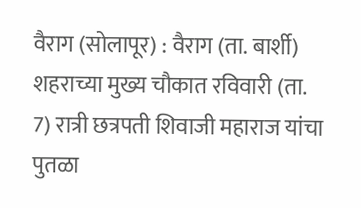वैराग (सोलापूर) : वैराग (ता. बार्शी) शहराच्या मुख्य चौकात रविवारी (ता. 7) रात्री छत्रपती शिवाजी महाराज यांचा पुतळा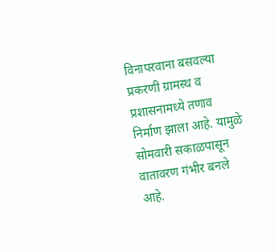विनापरवाना बसवल्या प्रकरणी ग्रामस्थ व प्रशासनामध्ये तणाव निर्माण झाला आहे. यामुळे सोमवारी सकाळपासून वातावरण गंभीर बनले आहे.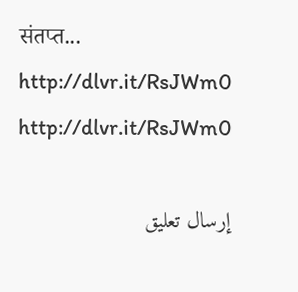संतप्त...
http://dlvr.it/RsJWm0
http://dlvr.it/RsJWm0

إرسال تعليق